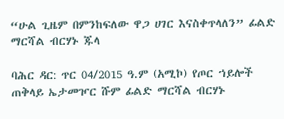“ሁል ጊዜም በምንከፍለው ዋጋ ሀገር እናስቀጥላለን” ፊልድ ማርሻል ብርሃኑ ጁላ

ባሕር ዳር: ጥር 04/2015 ዓ.ም (አሚኮ) የጦር ኀይሎች ጠቅላይ ኤታመዦር ሹም ፊልድ ማርሻል ብርሃኑ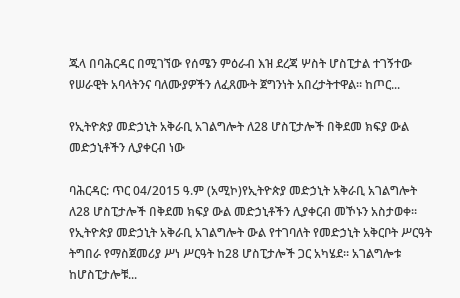ጁላ በባሕርዳር በሚገኘው የሰሜን ምዕራብ እዝ ደረጃ ሦስት ሆስፒታል ተገኝተው የሠራዊት አባላትንና ባለሙያዎችን ለፈጸሙት ጀግንነት አበረታትተዋል። ከጦር...

የኢትዮጵያ መድኃኒት አቅራቢ አገልግሎት ለ28 ሆስፒታሎች በቅደመ ክፍያ ውል መድኃኒቶችን ሊያቀርብ ነው

ባሕርዳር: ጥር 04/2015 ዓ.ም (አሚኮ)የኢትዮጵያ መድኃኒት አቅራቢ አገልግሎት ለ28 ሆስፒታሎች በቅደመ ክፍያ ውል መድኃኒቶችን ሊያቀርብ መኾኑን አስታወቀ። የኢትዮጵያ መድኃኒት አቅራቢ አገልግሎት ውል የተገባለት የመድኃኒት አቅርቦት ሥርዓት ትግበራ የማስጀመሪያ ሥነ ሥርዓት ከ28 ሆስፒታሎች ጋር አካሄደ። አገልግሎቱ ከሆስፒታሎቹ...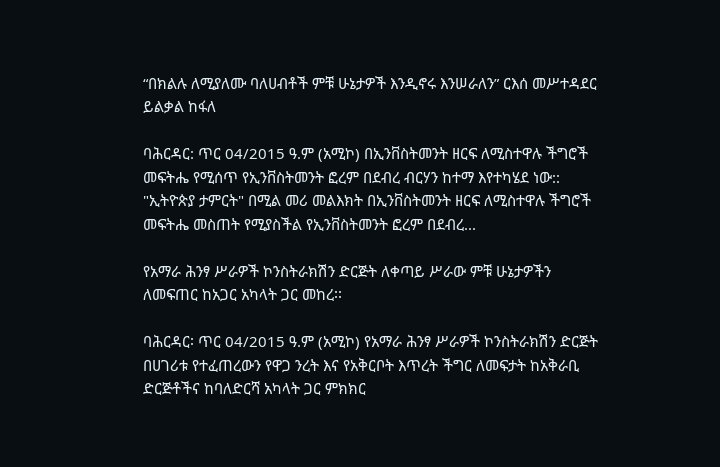“በክልሉ ለሚያለሙ ባለሀብቶች ምቹ ሁኔታዎች እንዲኖሩ እንሠራለን” ርእሰ መሥተዳደር ይልቃል ከፋለ

ባሕርዳር: ጥር 04/2015 ዓ.ም (አሚኮ) በኢንቨስትመንት ዘርፍ ለሚስተዋሉ ችግሮች መፍትሔ የሚሰጥ የኢንቨስትመንት ፎረም በደብረ ብርሃን ከተማ እየተካሄደ ነው:: "ኢትዮጵያ ታምርት" በሚል መሪ መልእክት በኢንቨስትመንት ዘርፍ ለሚስተዋሉ ችግሮች መፍትሔ መስጠት የሚያስችል የኢንቨስትመንት ፎረም በደብረ...

የአማራ ሕንፃ ሥራዎች ኮንስትራክሽን ድርጅት ለቀጣይ ሥራው ምቹ ሁኔታዎችን ለመፍጠር ከአጋር አካላት ጋር መከረ፡፡

ባሕርዳር፡ ጥር 04/2015 ዓ.ም (አሚኮ) የአማራ ሕንፃ ሥራዎች ኮንስትራክሽን ድርጅት በሀገሪቱ የተፈጠረውን የዋጋ ንረት እና የአቅርቦት እጥረት ችግር ለመፍታት ከአቅራቢ ድርጅቶችና ከባለድርሻ አካላት ጋር ምክክር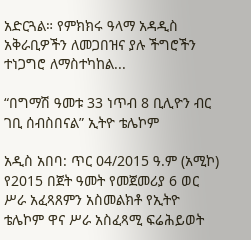አድርጓል። የምክክሩ ዓላማ አዳዲስ አቅራቢዎችን ለመጋበዝና ያሉ ችግሮችን ተነጋግሮ ለማስተካከል...

“በግማሽ ዓመቱ 33 ነጥብ 8 ቢሊዮን ብር ገቢ ሰብስበናል” ኢትዮ ቴሌኮም

አዲስ አበባ: ጥር 04/2015 ዓ.ም (አሚኮ) የ2015 በጀት ዓመት የመጀመሪያ 6 ወር ሥራ አፈጻጸምን አስመልክቶ የኢትዮ ቴሌኮም ዋና ሥራ አስፈጻሚ ፍሬሕይወት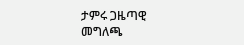ታምሩ ጋዜጣዊ መግለጫ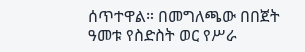ሰጥተዋል። በመግለጫው በበጀት ዓመቱ የስድስት ወር የሥራ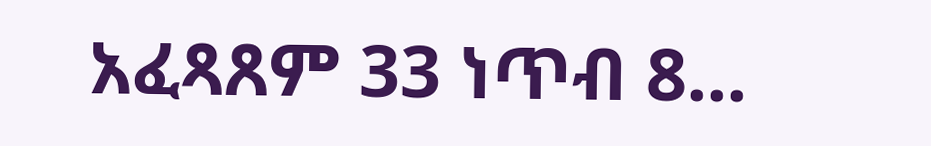አፈጻጸም 33 ነጥብ 8...